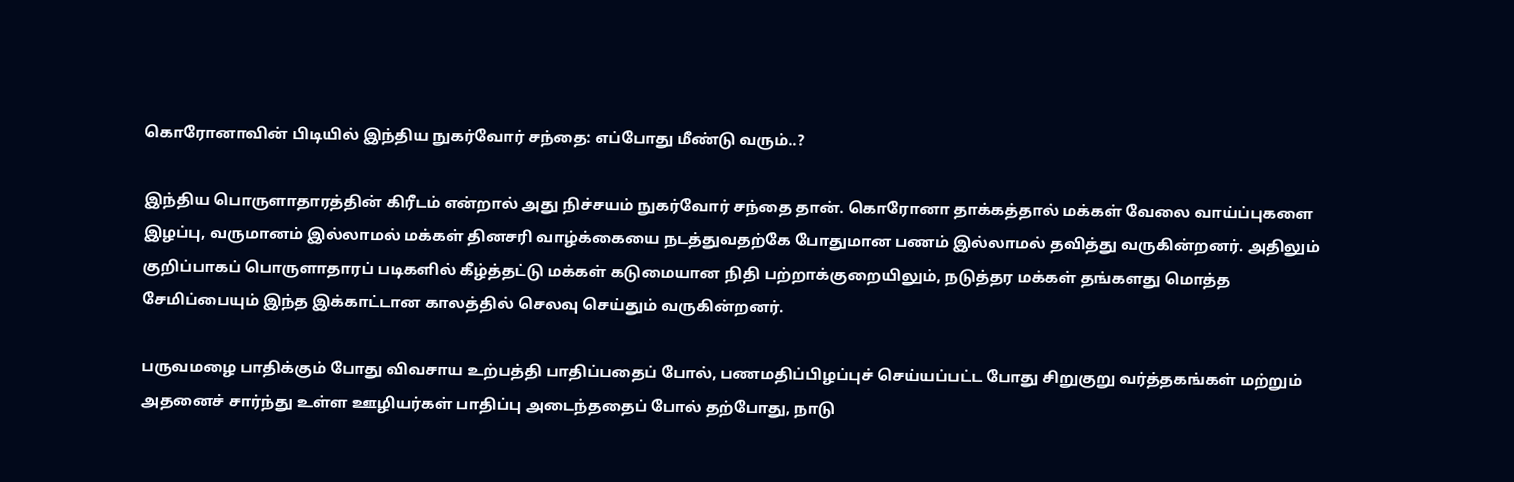கொரோனாவின் பிடியில் இந்திய நுகர்வோர் சந்தை: எப்போது மீண்டு வரும்..?

இந்திய பொருளாதாரத்தின் கிரீடம் என்றால் அது நிச்சயம் நுகர்வோர் சந்தை தான். கொரோனா தாக்கத்தால் மக்கள் வேலை வாய்ப்புகளை இழப்பு, வருமானம் இல்லாமல் மக்கள் தினசரி வாழ்க்கையை நடத்துவதற்கே போதுமான பணம் இல்லாமல் தவித்து வருகின்றனர். அதிலும் குறிப்பாகப் பொருளாதாரப் படிகளில் கீழ்த்தட்டு மக்கள் கடுமையான நிதி பற்றாக்குறையிலும், நடுத்தர மக்கள் தங்களது மொத்த சேமிப்பையும் இந்த இக்காட்டான காலத்தில் செலவு செய்தும் வருகின்றனர்.

பருவமழை பாதிக்கும் போது விவசாய உற்பத்தி பாதிப்பதைப் போல், பணமதிப்பிழப்புச் செய்யப்பட்ட போது சிறுகுறு வர்த்தகங்கள் மற்றும் அதனைச் சார்ந்து உள்ள ஊழியர்கள் பாதிப்பு அடைந்ததைப் போல் தற்போது, நாடு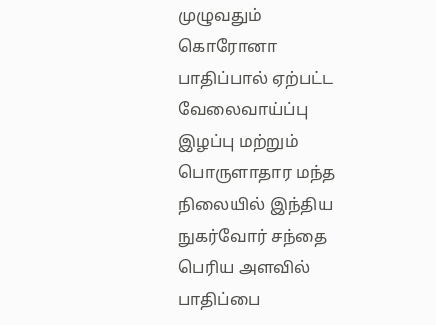முழுவதும் கொரோனா பாதிப்பால் ஏற்பட்ட வேலைவாய்ப்பு இழப்பு மற்றும் பொருளாதார மந்த நிலையில் இந்திய நுகர்வோர் சந்தை பெரிய அளவில் பாதிப்பை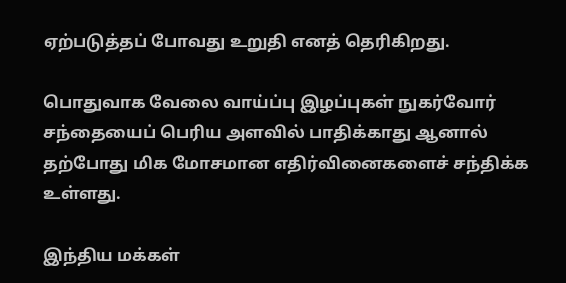ஏற்படுத்தப் போவது உறுதி எனத் தெரிகிறது.

பொதுவாக வேலை வாய்ப்பு இழப்புகள் நுகர்வோர் சந்தையைப் பெரிய அளவில் பாதிக்காது ஆனால் தற்போது மிக மோசமான எதிர்வினைகளைச் சந்திக்க உள்ளது.

இந்திய மக்கள்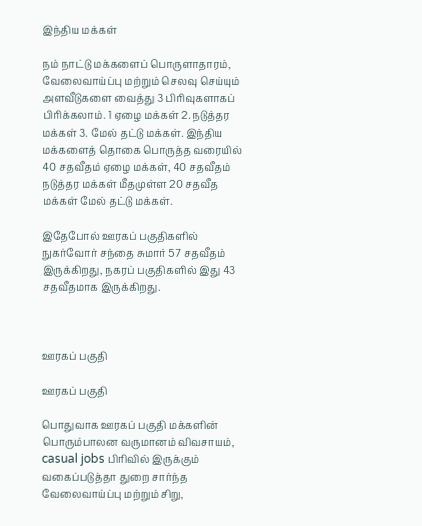இந்திய மக்கள்

நம் நாட்டு மக்களைப் பொருளாதாரம், வேலைவாய்ப்பு மற்றும் செலவு செய்யும் அளவீடுகளை வைத்து 3 பிரிவுகளாகப் பிரிக்கலாம். 1 ஏழை மக்கள் 2. நடுத்தர மக்கள் 3. மேல் தட்டு மக்கள். இந்திய மக்களைத் தொகை பொருத்த வரையில் 40 சதவீதம் ஏழை மக்கள், 40 சதவீதம் நடுத்தர மக்கள் மீதமுள்ள 20 சதவீத மக்கள் மேல் தட்டு மக்கள்.

இதேபோல் ஊரகப் பகுதிகளில் நுகர்வோர் சந்தை சுமார் 57 சதவீதம் இருக்கிறது, நகரப் பகுதிகளில் இது 43 சதவீதமாக இருக்கிறது.



ஊரகப் பகுதி

ஊரகப் பகுதி

பொதுவாக ஊரகப் பகுதி மக்களின் பொரும்பாலன வருமானம் விவசாயம், casual jobs பிரிவில் இருக்கும் வகைப்படுத்தா துறை சார்ந்த வேலைவாய்ப்பு மற்றும் சிறு,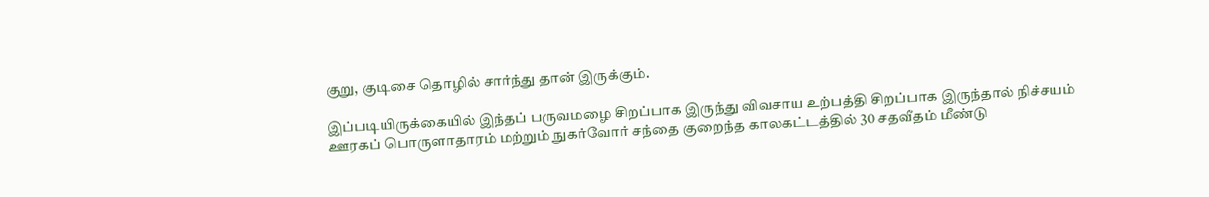குறு, குடிசை தொழில் சார்ந்து தான் இருக்கும்.

இப்படியிருக்கையில் இந்தப் பருவமழை சிறப்பாக இருந்து விவசாய உற்பத்தி சிறப்பாக இருந்தால் நிச்சயம் ஊரகப் பொருளாதாரம் மற்றும் நுகர்வோர் சந்தை குறைந்த காலகட்டத்தில் 30 சதவீதம் மீண்டு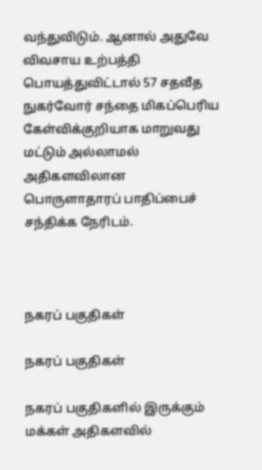வந்துவிடும். ஆனால் அதுவே விவசாய உற்பத்தி பொயத்துவிட்டால் 57 சதவீத நுகர்வோர் சந்தை மிகப்பெரிய கேள்விக்குறியாக மாறுவது மட்டும் அல்லாமல் அதிகளவிலான பொருளாதாரப் பாதிப்பைச் சந்திக்க நேரிடம்.



நகரப் பகுதிகள்

நகரப் பகுதிகள்

நகரப் பகுதிகளில் இருக்கும் மக்கள் அதிகளவில்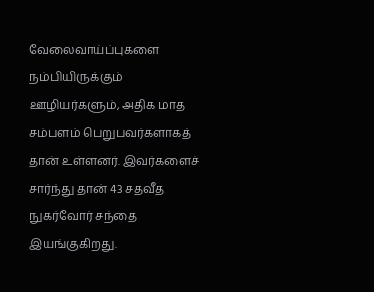வேலைவாய்ப்புகளை நம்பியிருக்கும் ஊழியர்களும், அதிக மாத சம்பளம் பெறுபவர்களாகத் தான் உள்ளனர். இவர்களைச் சார்ந்து தான் 43 சதவீத நுகர்வோர் சந்தை இயங்குகிறது.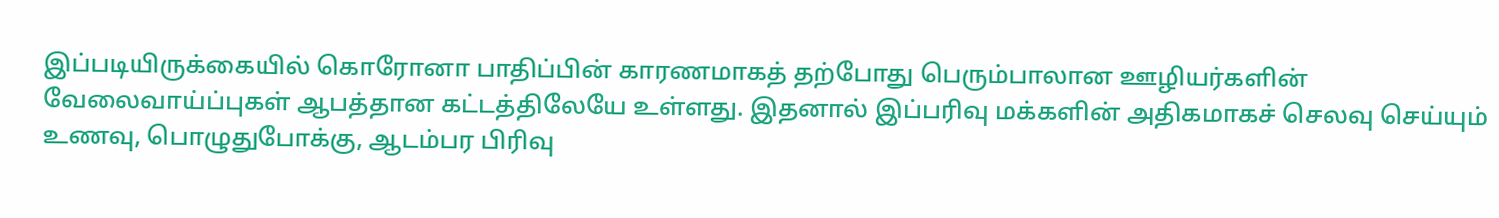இப்படியிருக்கையில் கொரோனா பாதிப்பின் காரணமாகத் தற்போது பெரும்பாலான ஊழியர்களின் வேலைவாய்ப்புகள் ஆபத்தான கட்டத்திலேயே உள்ளது. இதனால் இப்பரிவு மக்களின் அதிகமாகச் செலவு செய்யும் உணவு, பொழுதுபோக்கு, ஆடம்பர பிரிவு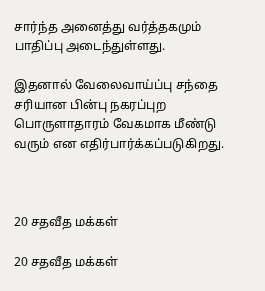சார்ந்த அனைத்து வர்த்தகமும் பாதிப்பு அடைந்துள்ளது.

இதனால் வேலைவாய்ப்பு சந்தை சரியான பின்பு நகரப்புற பொருளாதாரம் வேகமாக மீண்டு வரும் என எதிர்பார்க்கப்படுகிறது.



20 சதவீத மக்கள்

20 சதவீத மக்கள்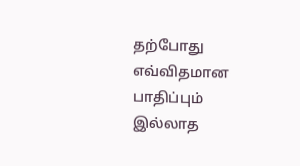தற்போது எவ்விதமான பாதிப்பும் இல்லாத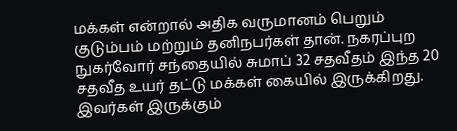மக்கள் என்றால் அதிக வருமானம் பெறும் குடும்பம் மற்றும் தனிநபர்கள் தான். நகரப்புற நுகர்வோர் சந்தையில் சுமாப் 32 சதவீதம் இந்த 20 சதவீத உயர் தட்டு மக்கள் கையில் இருக்கிறது. இவர்கள் இருக்கும்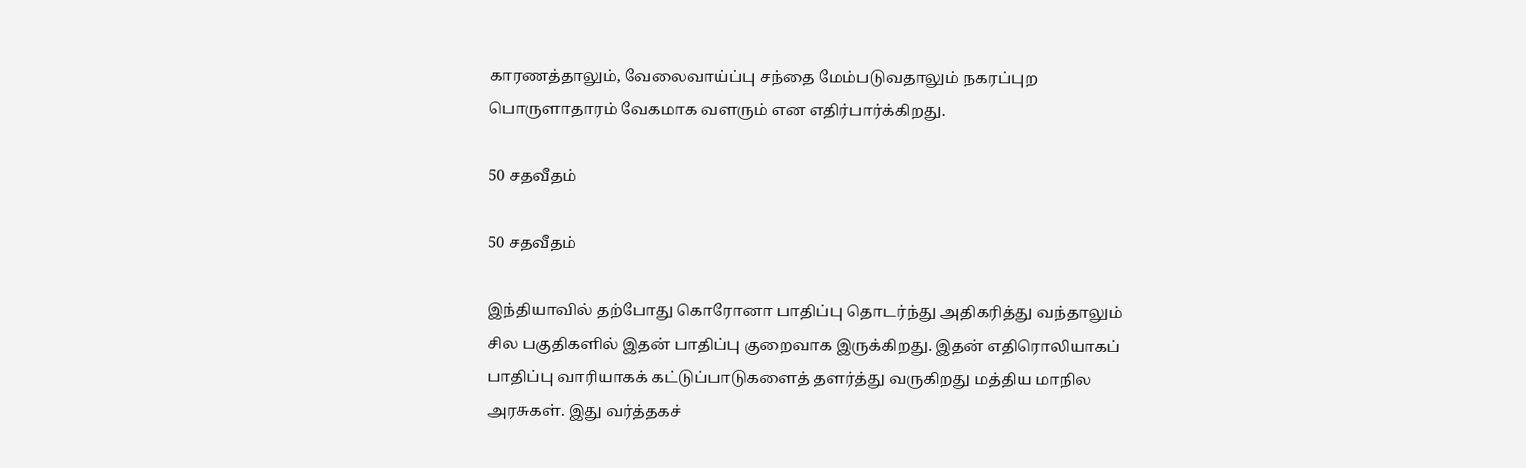காரணத்தாலும், வேலைவாய்ப்பு சந்தை மேம்படுவதாலும் நகரப்புற பொருளாதாரம் வேகமாக வளரும் என எதிர்பார்க்கிறது.

50 சதவீதம்

50 சதவீதம்

இந்தியாவில் தற்போது கொரோனா பாதிப்பு தொடர்ந்து அதிகரித்து வந்தாலும் சில பகுதிகளில் இதன் பாதிப்பு குறைவாக இருக்கிறது. இதன் எதிரொலியாகப் பாதிப்பு வாரியாகக் கட்டுப்பாடுகளைத் தளர்த்து வருகிறது மத்திய மாநில அரசுகள். இது வர்த்தகச்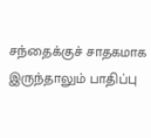சந்தைக்குச் சாதகமாக இருந்தாலும் பாதிப்பு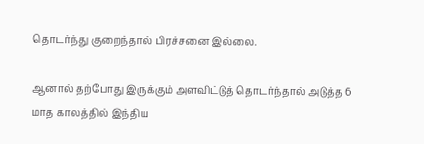தொடர்ந்து குறைந்தால் பிரச்சனை இல்லை.

ஆனால் தற்போது இருக்கும் அளவிட்டுத் தொடர்ந்தால் அடுத்த 6 மாத காலத்தில் இந்திய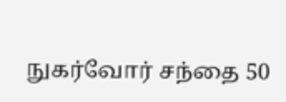நுகர்வோர் சந்தை 50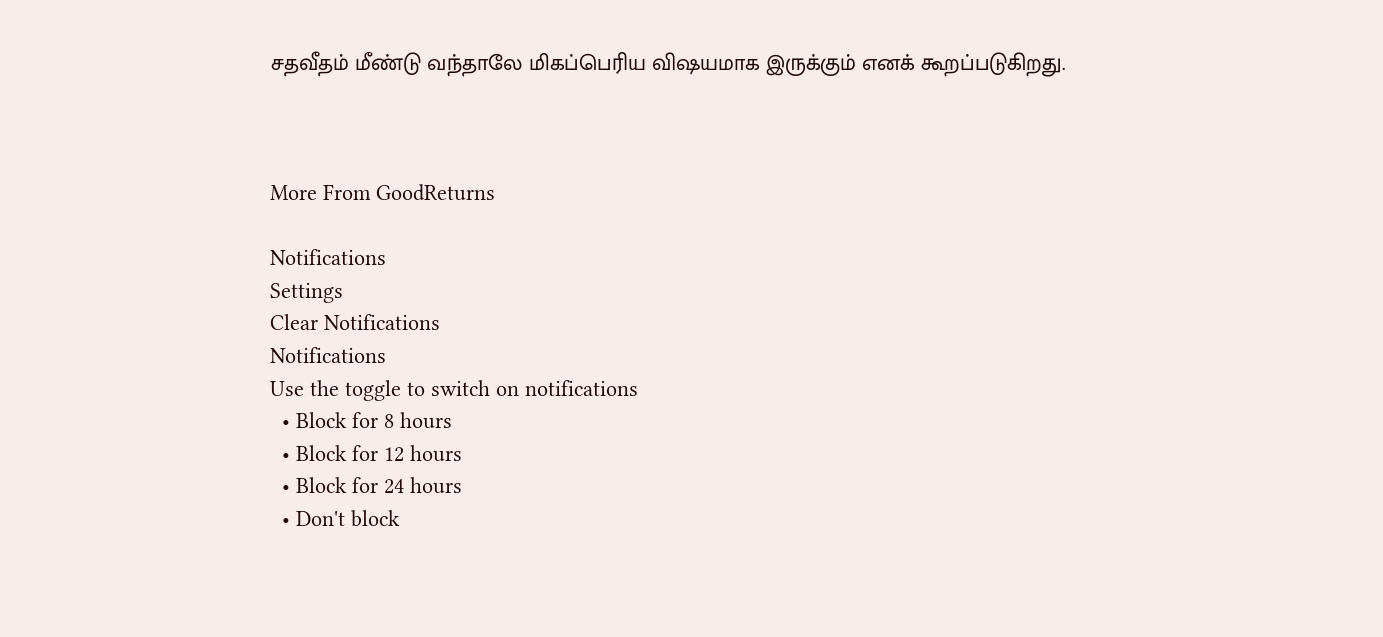சதவீதம் மீண்டு வந்தாலே மிகப்பெரிய விஷயமாக இருக்கும் எனக் கூறப்படுகிறது.



More From GoodReturns

Notifications
Settings
Clear Notifications
Notifications
Use the toggle to switch on notifications
  • Block for 8 hours
  • Block for 12 hours
  • Block for 24 hours
  • Don't block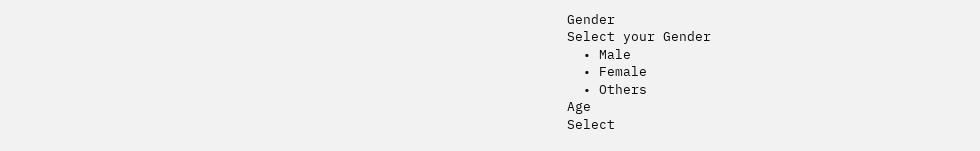Gender
Select your Gender
  • Male
  • Female
  • Others
Age
Select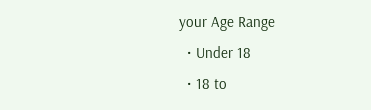your Age Range
  • Under 18
  • 18 to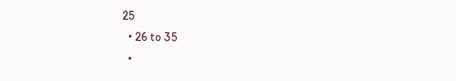25
  • 26 to 35
  •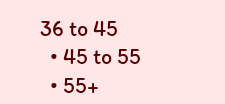36 to 45
  • 45 to 55
  • 55+